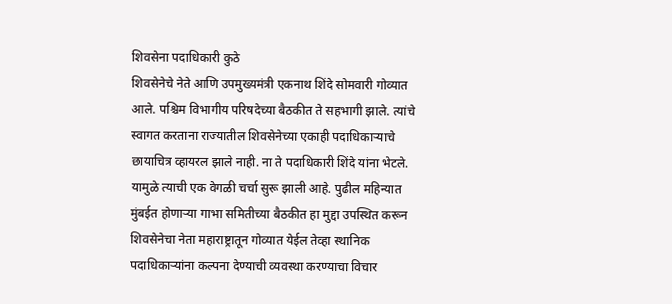शिवसेना पदाधिकारी कुठे
शिवसेनेचे नेते आणि उपमुख्यमंत्री एकनाथ शिंदे सोमवारी गोव्यात आले. पश्चिम विभागीय परिषदेच्या बैठकीत ते सहभागी झाले. त्यांचे स्वागत करताना राज्यातील शिवसेनेच्या एकाही पदाधिकाऱ्याचे छायाचित्र व्हायरल झाले नाही. ना ते पदाधिकारी शिंदे यांना भेटले. यामुळे त्याची एक वेगळी चर्चा सुरू झाली आहे. पुढील महिन्यात मुंबईत होणाऱ्या गाभा समितीच्या बैठकीत हा मुद्दा उपस्थित करून शिवसेनेचा नेता महाराष्ट्रातून गोव्यात येईल तेव्हा स्थानिक पदाधिकाऱ्यांना कल्पना देण्याची व्यवस्था करण्याचा विचार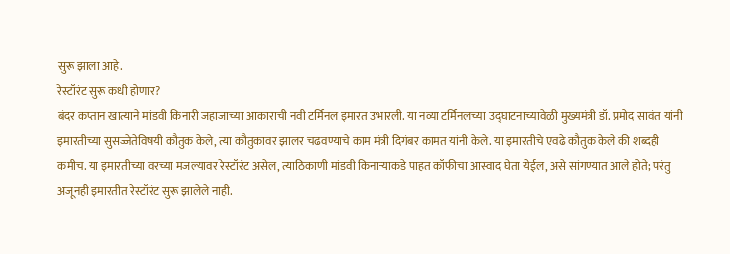सुरू झाला आहे.
रेस्टॉरंट सुरू कधी होणार?
बंदर कप्तान खात्याने मांडवी किनारी जहाजाच्या आकाराची नवी टर्मिनल इमारत उभारली. या नव्या टर्मिनलच्या उद्घाटनाच्यावेळी मुख्यमंत्री डॉ. प्रमोद सावंत यांनी इमारतीच्या सुसज्जेतेविषयी कौतुक केले, त्या कौतुकावर झालर चढवण्याचे काम मंत्री दिगंबर कामत यांनी केले. या इमारतीचे एवढे कौतुक केले की शब्दही कमीच. या इमारतीच्या वरच्या मजल्यावर रेस्टॉरंट असेल, त्याठिकाणी मांडवी किनाऱ्याकडे पाहत कॉफीचा आस्वाद घेता येईल, असे सांगण्यात आले होते; परंतु अजूनही इमारतीत रेस्टॉरंट सुरू झालेले नाही.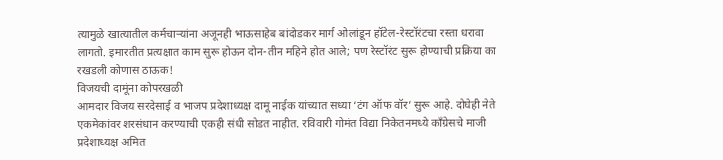त्यामुळे खात्यातील कर्मचाऱ्यांना अजूनही भाऊसाहेब बांदोडकर मार्ग ओलांडून हॉटेल-रेस्टॉरंटचा रस्ता धरावा लागतो. इमारतीत प्रत्यक्षात काम सुरू होऊन दोन-तीन महिने होत आले; पण रेस्टॉरंट सुरू होण्याची प्रक्रिया का रखडली कोणास ठाऊक!
विजयची दामूंना कोपरखळी
आमदार विजय सरदेसाई व भाजप प्रदेशाध्यक्ष दामू नाईक यांच्यात सध्या ‘टंग ऑफ वॉर’ सुरू आहे. दोघेही नेते एकमेकांवर शरसंधान करण्याची एकही संधी सोडत नाहीत. रविवारी गोमंत विद्या निकेतनमध्ये काँग्रेसचे माजी प्रदेशाध्यक्ष अमित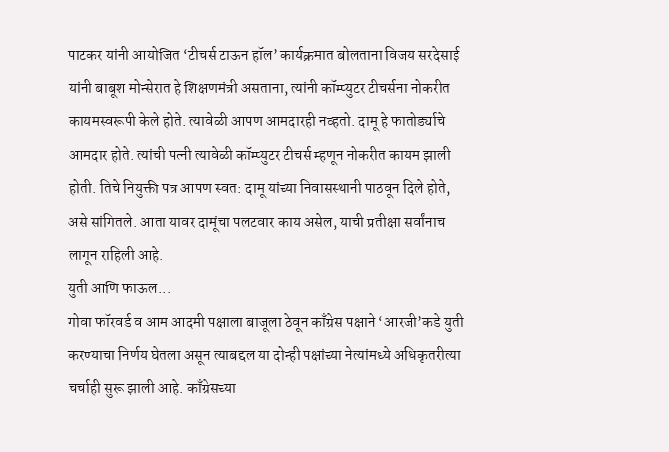पाटकर यांनी आयोजित ‘टीचर्स टाऊन हॉल’ कार्यक्रमात बोलताना विजय सरदेसाई यांनी बाबूश मोन्सेरात हे शिक्षणमंत्री असताना, त्यांनी कॉम्प्युटर टीचर्सना नोकरीत कायमस्वरूपी केले होते. त्यावेळी आपण आमदारही नव्हतो. दामू हे फातोर्ड्याचे आमदार होते. त्यांची पत्नी त्यावेळी कॉम्प्युटर टीचर्स म्हणून नोकरीत कायम झाली होती. तिचे नियुक्ती पत्र आपण स्वत: दामू यांच्या निवासस्थानी पाठवून दिले होते, असे सांगितले. आता यावर दामूंचा पलटवार काय असेल, याची प्रतीक्षा सर्वांनाच लागून राहिली आहे.
युती आणि फाऊल...
गोवा फॉरवर्ड व आम आदमी पक्षाला बाजूला ठेवून काँग्रेस पक्षाने ‘आरजी’कडे युती करण्याचा निर्णय घेतला असून त्याबद्दल या दोन्ही पक्षांच्या नेत्यांमध्ये अधिकृतरीत्या चर्चाही सुरू झाली आहे. काँग्रेसच्या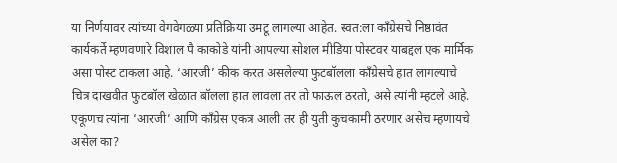या निर्णयावर त्यांच्या वेगवेगळ्या प्रतिक्रिया उमटू लागल्या आहेत. स्वत:ला काँग्रेसचे निष्ठावंत कार्यकर्ते म्हणवणारे विशाल पै काकोडे यांनी आपल्या सोशल मीडिया पोस्टवर याबद्दल एक मार्मिक असा पोस्ट टाकला आहे. ‘आरजी’ कीक करत असलेल्या फुटबॉलला काँग्रेसचे हात लागल्याचे चित्र दाखवीत फुटबॉल खेळात बॉलला हात लावला तर तो फाऊल ठरतो, असे त्यांनी म्हटले आहे. एकूणच त्यांना ‘आरजी’ आणि काँग्रेस एकत्र आली तर ही युती कुचकामी ठरणार असेच म्हणायचे असेल का?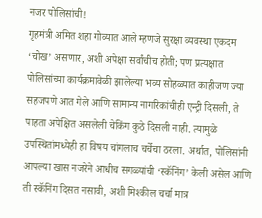नजर पोलिसांची!
गृहमंत्री अमित शहा गोव्यात आले म्हणजे सुरक्षा व्यवस्था एकदम ‘चोख’ असणार, अशी अपेक्षा सर्वांचीच होती; पण प्रत्यक्षात पोलिसांच्या कार्यक्रमावेळी झालेल्या भव्य सोहळ्यात काहीजण ज्या सहजपणे आत गेले आणि सामान्य नागरिकांचीही एन्ट्री दिसली, ते पाहता अपेक्षित असलेली चेकिंग कुठे दिसली नाही. त्यामुळे उपस्थितांमध्येही हा विषय चांगलाच चर्चेचा ठरला. अर्थात, पोलिसांनी आपल्या खास नजरेने आधीच सगळ्यांची ‘स्कॅनिंग’ केली असेल आणि ती स्कॅनिंग दिसत नसावी, अशी मिश्कील चर्चा मात्र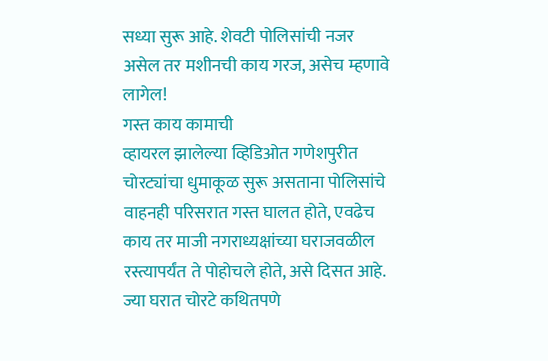सध्या सुरू आहे. शेवटी पोलिसांची नजर असेल तर मशीनची काय गरज, असेच म्हणावे लागेल!
गस्त काय कामाची
व्हायरल झालेल्या व्हिडिओत गणेशपुरीत चोरट्यांचा धुमाकूळ सुरू असताना पोलिसांचे वाहनही परिसरात गस्त घालत होते, एवढेच काय तर माजी नगराध्यक्षांच्या घराजवळील रस्त्यापर्यंत ते पोहोचले होते, असे दिसत आहे. ज्या घरात चोरटे कथितपणे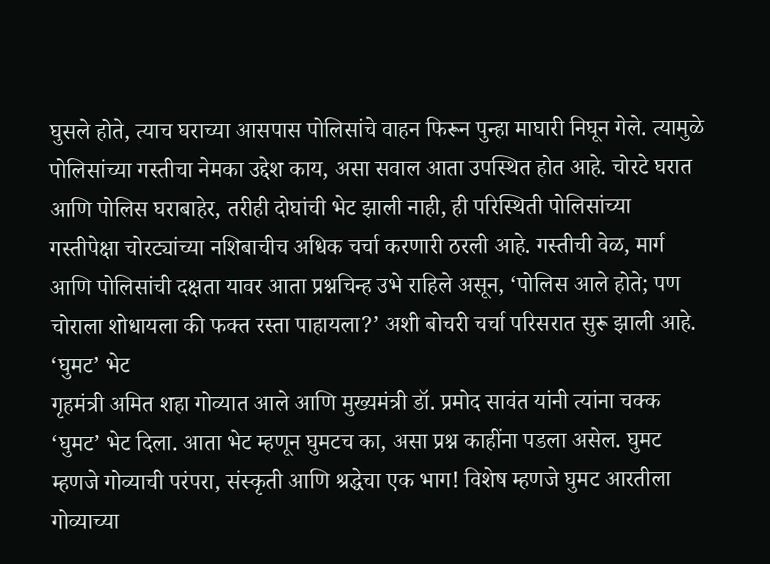घुसले होते, त्याच घराच्या आसपास पोलिसांचे वाहन फिरून पुन्हा माघारी निघून गेले. त्यामुळे पोलिसांच्या गस्तीचा नेमका उद्देश काय, असा सवाल आता उपस्थित होत आहे. चोरटे घरात आणि पोलिस घराबाहेर, तरीही दोघांची भेट झाली नाही, ही परिस्थिती पोलिसांच्या गस्तीपेक्षा चोरट्यांच्या नशिबाचीच अधिक चर्चा करणारी ठरली आहे. गस्तीची वेळ, मार्ग आणि पोलिसांची दक्षता यावर आता प्रश्नचिन्ह उभे राहिले असून, ‘पोलिस आले होते; पण चोराला शोधायला की फक्त रस्ता पाहायला?’ अशी बोचरी चर्चा परिसरात सुरू झाली आहे.
‘घुमट’ भेट
गृहमंत्री अमित शहा गोव्यात आले आणि मुख्यमंत्री डॉ. प्रमोद सावंत यांनी त्यांना चक्क ‘घुमट’ भेट दिला. आता भेट म्हणून घुमटच का, असा प्रश्न काहींना पडला असेल. घुमट म्हणजे गोव्याची परंपरा, संस्कृती आणि श्रद्धेचा एक भाग! विशेष म्हणजे घुमट आरतीला गोव्याच्या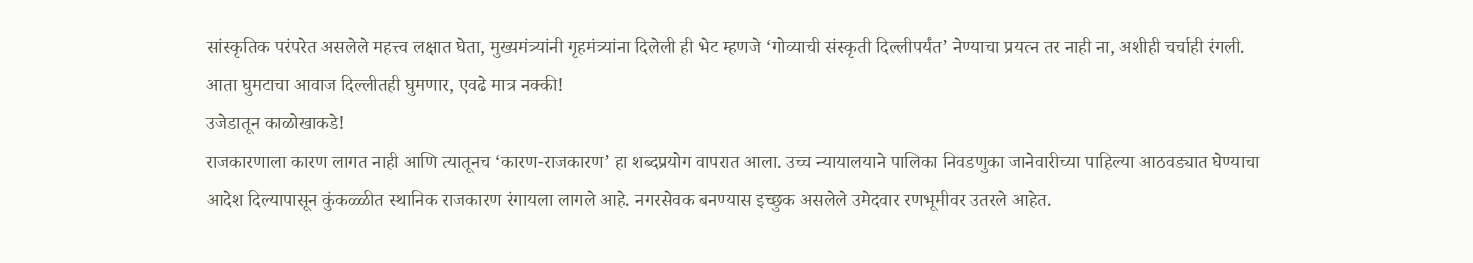सांस्कृतिक परंपरेत असलेले महत्त्व लक्षात घेता, मुख्यमंत्र्यांनी गृहमंत्र्यांना दिलेली ही भेट म्हणजे ‘गोव्याची संस्कृती दिल्लीपर्यंत’ नेण्याचा प्रयत्न तर नाही ना, अशीही चर्चाही रंगली. आता घुमटाचा आवाज दिल्लीतही घुमणार, एवढे मात्र नक्की!
उजेडातून काळोखाकडे!
राजकारणाला कारण लागत नाही आणि त्यातूनच ‘कारण-राजकारण’ हा शब्दप्रयोग वापरात आला. उच्च न्यायालयाने पालिका निवडणुका जानेवारीच्या पाहिल्या आठवड्यात घेण्याचा आदेश दिल्यापासून कुंकळ्ळीत स्थानिक राजकारण रंगायला लागले आहे. नगरसेवक बनण्यास इच्छुक असलेले उमेदवार रणभूमीवर उतरले आहेत.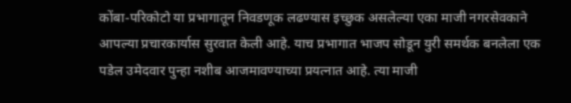कोंबा-परिकोटो या प्रभागातून निवडणूक लढण्यास इच्छुक असलेल्या एका माजी नगरसेवकाने आपल्या प्रचारकार्यास सुरवात केली आहे. याच प्रभागात भाजप सोडून युरी समर्थक बनलेला एक पडेल उमेदवार पुन्हा नशीब आजमावण्याच्या प्रयत्नात आहे. त्या माजी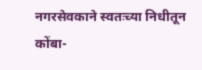नगरसेवकाने स्वतःच्या निधीतून कोंबा-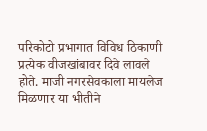परिकोटो प्रभागात विविध ठिकाणी प्रत्येक वीजखांबावर दिवे लावले होते. माजी नगरसेवकाला मायलेज मिळणार या भीतीने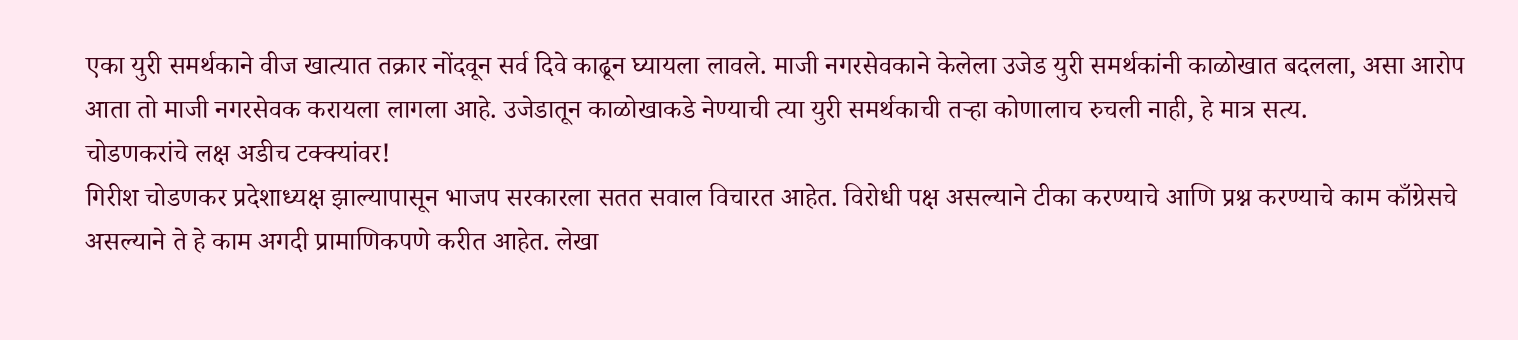एका युरी समर्थकाने वीज खात्यात तक्रार नोंदवून सर्व दिवे काढून घ्यायला लावले. माजी नगरसेवकाने केलेला उजेड युरी समर्थकांनी काळोखात बदलला, असा आरोप आता तो माजी नगरसेवक करायला लागला आहे. उजेडातून काळोखाकडे नेण्याची त्या युरी समर्थकाची तऱ्हा कोणालाच रुचली नाही, हे मात्र सत्य.
चोडणकरांचे लक्ष अडीच टक्क्यांवर!
गिरीश चोडणकर प्रदेशाध्यक्ष झाल्यापासून भाजप सरकारला सतत सवाल विचारत आहेत. विरोधी पक्ष असल्याने टीका करण्याचे आणि प्रश्न करण्याचे काम काँग्रेसचे असल्याने ते हे काम अगदी प्रामाणिकपणे करीत आहेत. लेखा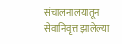संचालनालयातून सेवानिवृत्त झालेल्या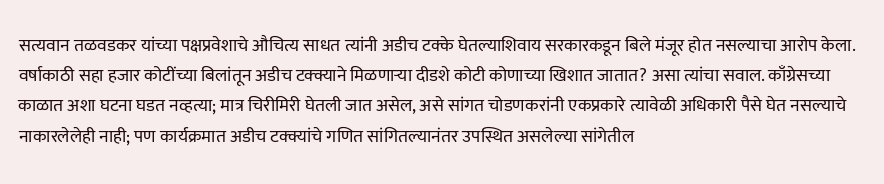सत्यवान तळवडकर यांच्या पक्षप्रवेशाचे औचित्य साधत त्यांनी अडीच टक्के घेतल्याशिवाय सरकारकडून बिले मंजूर होत नसल्याचा आरोप केला. वर्षाकाठी सहा हजार कोटींच्या बिलांतून अडीच टक्क्याने मिळणाऱ्या दीडशे कोटी कोणाच्या खिशात जातात? असा त्यांचा सवाल. काँग्रेसच्या काळात अशा घटना घडत नव्हत्या; मात्र चिरीमिरी घेतली जात असेल, असे सांगत चोडणकरांनी एकप्रकारे त्यावेळी अधिकारी पैसे घेत नसल्याचे नाकारलेलेही नाही; पण कार्यक्रमात अडीच टक्क्यांचे गणित सांगितल्यानंतर उपस्थित असलेल्या सांगेतील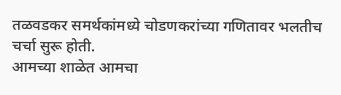तळवडकर समर्थकांमध्ये चोडणकरांच्या गणितावर भलतीच चर्चा सुरू होती.
आमच्या शाळेत आमचा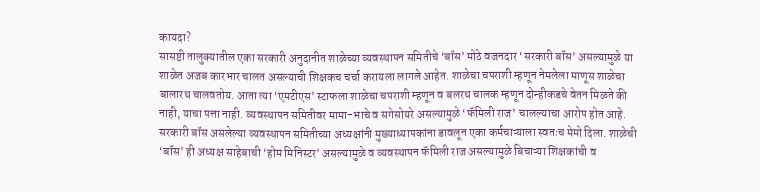कायदा?
सासष्टी तालुक्यातील एका सरकारी अनुदानीत शाळेच्या व्यवस्थापन समितीचे ‘बॉस’ मोठे वजनदार ‘सरकारी बॉस’ असल्यामुळे या शाळेत अजब कारभार चालत असल्याची शिक्षकच चर्चा करायला लागले आहेत. शाळेचा चपराशी म्हणून नेमलेला माणूस शाळेचा बालारथ चालवतोय. आता त्या ‘एमटीएस’ स्टाफला शाळेचा चपराशी म्हणून व बलरथ चालक म्हणून दोन्हीकडचे वेतन मिळते की नाही, याचा पत्ता नाही. व्यवस्थापन समितीवर मामा-भाचे व सगेसोयरे असल्यामुळे ‘फॅमिली राज’ चालल्याचा आरोप होत आहे. सरकारी बॉस असलेल्या व्यवस्थापन समितीच्या अध्यक्षांनी मुख्याध्यापकांना डावलून एका कर्मचाऱ्याला स्वतःच मेमो दिला. शाळेची ‘बॉस’ ही अध्यक्ष साहेबाची ‘होम मिनिस्टर’ असल्यामुळे व व्यवस्थापन फॅमिली राज असल्यामुळे बिचाऱ्या शिक्षकांची व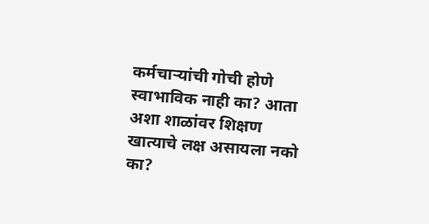कर्मचाऱ्यांची गोची होणे स्वाभाविक नाही का? आता अशा शाळांवर शिक्षण खात्याचे लक्ष असायला नको का?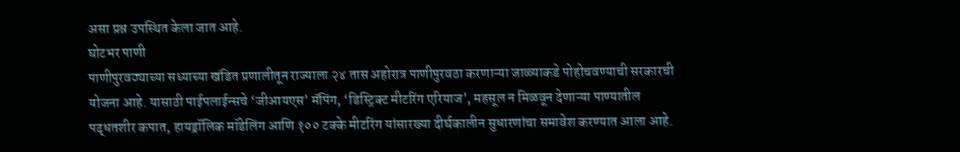असा प्रश्न उपस्थित केला जात आहे.
घोटभर पाणी
पाणीपुरवठ्याच्या सध्याच्या खंडित प्रणालीतून राज्याला २४ तास अहोरात्र पाणीपुरवठा करणाऱ्या जाळ्याकडे पोहोचवण्याची सरकारची योजना आहे. यासाठी पाईपलाईन्सचे ‘जीआयएस’ मॅपिंग, ‘डिस्ट्रिक्ट मीटरिंग एरियाज’, महसूल न मिळवून देणाऱ्या पाण्यातील पद्धतशीर कपात, हायड्रॉलिक मॉडेलिंग आणि १०० टक्के मीटरिंग यांसारख्या दीर्घकालीन सुधारणांचा समावेश करण्यात आला आहे.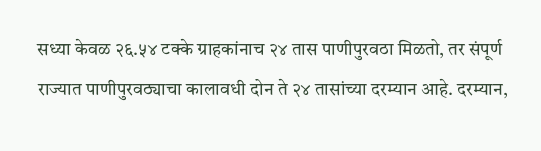सध्या केवळ २६.५४ टक्के ग्राहकांनाच २४ तास पाणीपुरवठा मिळतो, तर संपूर्ण राज्यात पाणीपुरवठ्याचा कालावधी दोन ते २४ तासांच्या दरम्यान आहे. दरम्यान,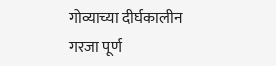गोव्याच्या दीर्घकालीन गरजा पूर्ण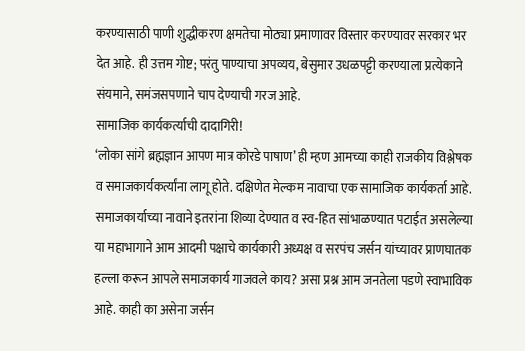करण्यासाठी पाणी शुद्धीकरण क्षमतेचा मोठ्या प्रमाणावर विस्तार करण्यावर सरकार भर देत आहे. ही उत्तम गोष्ट; परंतु पाण्याचा अपव्यय, बेसुमार उधळपट्टी करण्याला प्रत्येकाने संयमाने, समंजसपणाने चाप देण्याची गरज आहे.
सामाजिक कार्यकर्त्याची दादागिरी!
‘लोका सांगे ब्रह्मज्ञान आपण मात्र कोरडे पाषाण’ ही म्हण आमच्या काही राजकीय विश्लेषक व समाजकार्यकर्त्यांना लागू होते. दक्षिणेत मेल्कम नावाचा एक सामाजिक कार्यकर्ता आहे. समाजकार्याच्या नावाने इतरांना शिव्या देण्यात व स्व-हित सांभाळण्यात पटाईत असलेल्या या महाभागाने आम आदमी पक्षाचे कार्यकारी अध्यक्ष व सरपंच जर्सन यांच्यावर प्राणघातक हल्ला करून आपले समाजकार्य गाजवले काय? असा प्रश्न आम जनतेला पडणे स्वाभाविक आहे. काही का असेना जर्सन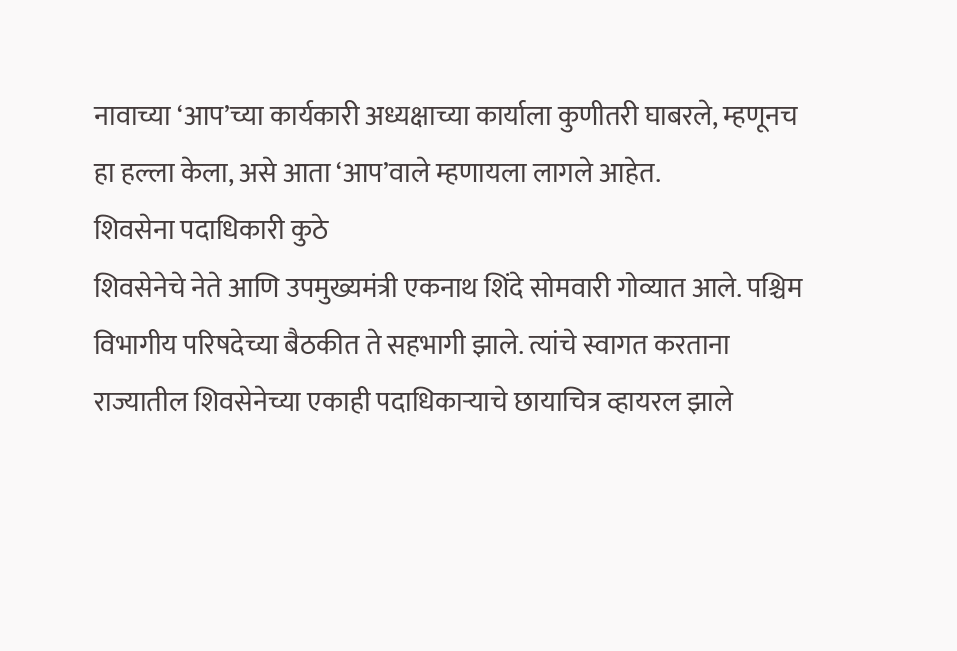नावाच्या ‘आप’च्या कार्यकारी अध्यक्षाच्या कार्याला कुणीतरी घाबरले, म्हणूनच हा हल्ला केला, असे आता ‘आप’वाले म्हणायला लागले आहेत.
शिवसेना पदाधिकारी कुठे
शिवसेनेचे नेते आणि उपमुख्यमंत्री एकनाथ शिंदे सोमवारी गोव्यात आले. पश्चिम विभागीय परिषदेच्या बैठकीत ते सहभागी झाले. त्यांचे स्वागत करताना राज्यातील शिवसेनेच्या एकाही पदाधिकाऱ्याचे छायाचित्र व्हायरल झाले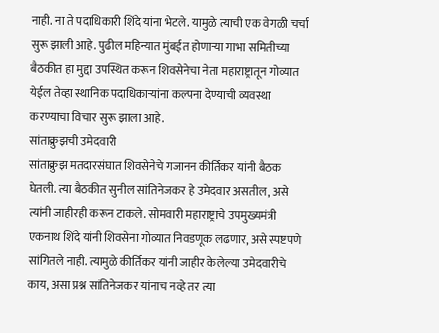नाही. ना ते पदाधिकारी शिंदे यांना भेटले. यामुळे त्याची एक वेगळी चर्चा सुरू झाली आहे. पुढील महिन्यात मुंबईत होणाऱ्या गाभा समितीच्या बैठकीत हा मुद्दा उपस्थित करून शिवसेनेचा नेता महाराष्ट्रातून गोव्यात येईल तेव्हा स्थानिक पदाधिकाऱ्यांना कल्पना देण्याची व्यवस्था करण्याचा विचार सुरू झाला आहे.
सांताक्रुझची उमेदवारी
सांताक्रुझ मतदारसंघात शिवसेनेचे गजानन कीर्तिकर यांनी बैठक घेतली. त्या बैठकीत सुनील सांतिनेजकर हे उमेदवार असतील, असे त्यांनी जाहीरही करून टाकले. सोमवारी महाराष्ट्राचे उपमुख्यमंत्री एकनाथ शिंदे यांनी शिवसेना गोव्यात निवडणूक लढणार, असे स्पष्टपणे सांगितले नाही. त्यामुळे कीर्तिकर यांनी जाहीर केलेल्या उमेदवारीचे काय, असा प्रश्न सांतिनेजकर यांनाच नव्हे तर त्या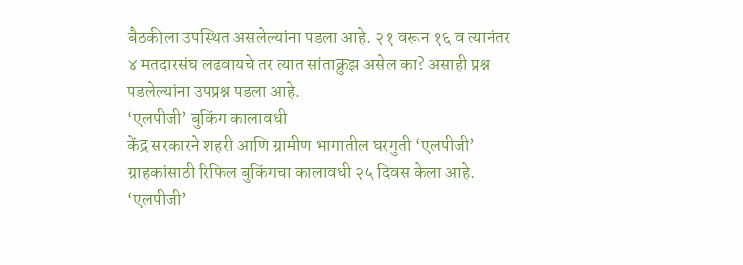बैठकीला उपस्थित असलेल्यांना पडला आहे. २१ वरून १६ व त्यानंतर ४ मतदारसंघ लढवायचे तर त्यात सांताक्रुझ असेल का? असाही प्रश्न पडलेल्यांना उपप्रश्न पडला आहे.
‘एलपीजी’ बुकिंग कालावधी
केंद्र सरकारने शहरी आणि ग्रामीण भागातील घरगुती ‘एलपीजी’ ग्राहकांसाठी रिफिल बुकिंगचा कालावधी २५ दिवस केला आहे. ‘एलपीजी’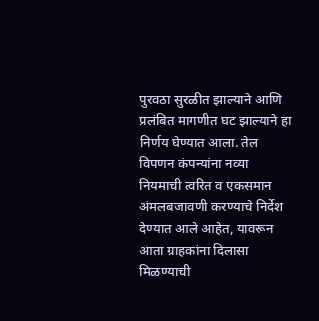पुरवठा सुरळीत झाल्याने आणि प्रलंबित मागणीत घट झाल्याने हा निर्णय घेण्यात आला. तेल विपणन कंपन्यांना नव्या नियमाची त्वरित व एकसमान अंमलबजावणी करण्याचे निर्देश देण्यात आले आहेत, यावरून आता ग्राहकांना दिलासा मिळण्याची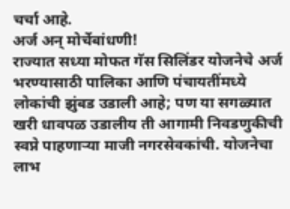चर्चा आहे.
अर्ज अन् मोर्चेबांधणी!
राज्यात सध्या मोफत गॅस सिलिंडर योजनेचे अर्ज भरण्यासाठी पालिका आणि पंचायतींमध्ये लोकांची झुंबड उडाली आहे; पण या सगळ्यात खरी धावपळ उडालीय ती आगामी निवडणुकीची स्वप्ने पाहणाऱ्या माजी नगरसेवकांची. योजनेचा लाभ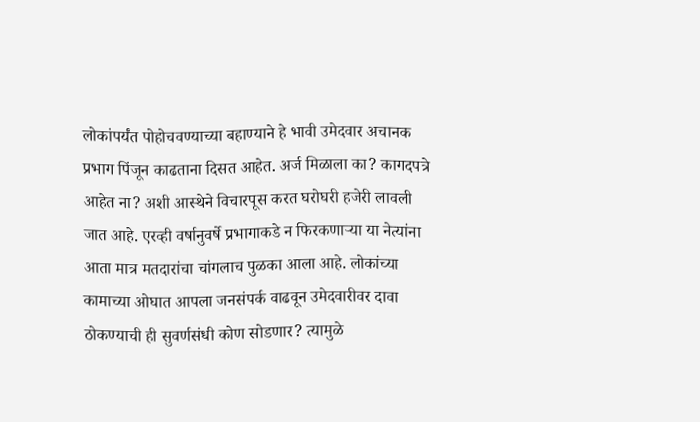लोकांपर्यंत पोहोचवण्याच्या बहाण्याने हे भावी उमेदवार अचानक प्रभाग पिंजून काढताना दिसत आहेत. अर्ज मिळाला का? कागदपत्रे आहेत ना? अशी आस्थेने विचारपूस करत घरोघरी हजेरी लावली जात आहे. एरव्ही वर्षानुवर्षे प्रभागाकडे न फिरकणाऱ्या या नेत्यांना आता मात्र मतदारांचा चांगलाच पुळका आला आहे. लोकांच्या कामाच्या ओघात आपला जनसंपर्क वाढवून उमेदवारीवर दावा ठोकण्याची ही सुवर्णसंधी कोण सोडणार? त्यामुळे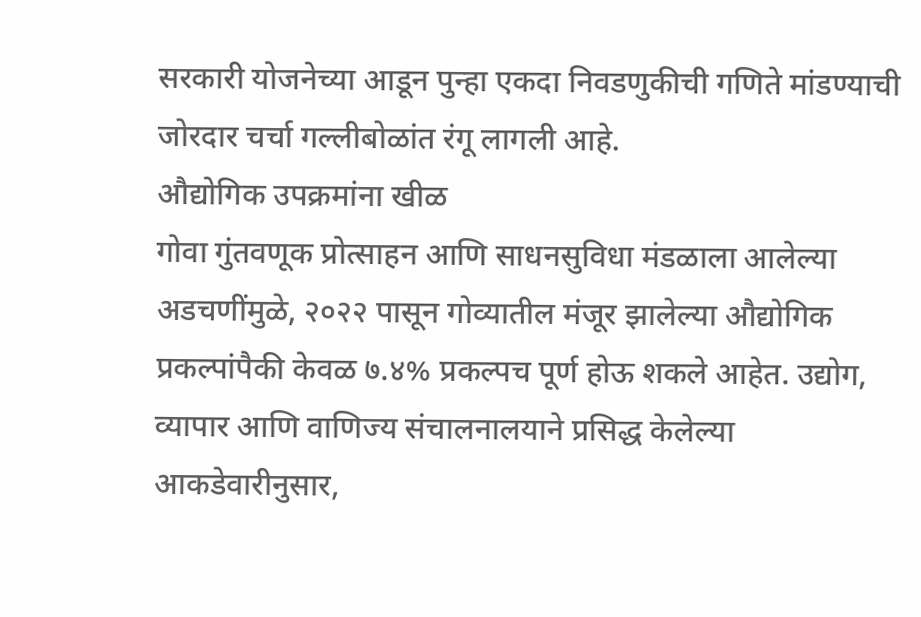सरकारी योजनेच्या आडून पुन्हा एकदा निवडणुकीची गणिते मांडण्याची जोरदार चर्चा गल्लीबोळांत रंगू लागली आहे.
औद्योगिक उपक्रमांना खीळ
गोवा गुंतवणूक प्रोत्साहन आणि साधनसुविधा मंडळाला आलेल्या अडचणींमुळे, २०२२ पासून गोव्यातील मंजूर झालेल्या औद्योगिक प्रकल्पांपैकी केवळ ७.४% प्रकल्पच पूर्ण होऊ शकले आहेत. उद्योग, व्यापार आणि वाणिज्य संचालनालयाने प्रसिद्ध केलेल्या आकडेवारीनुसार,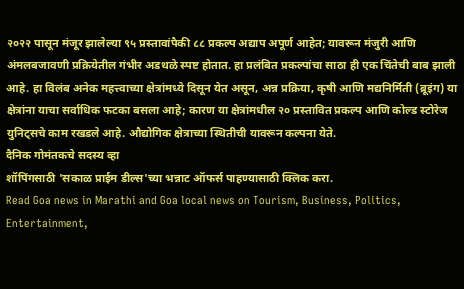२०२२ पासून मंजूर झालेल्या ९५ प्रस्तावांपैकी ८८ प्रकल्प अद्याप अपूर्ण आहेत; यावरून मंजुरी आणि अंमलबजावणी प्रक्रियेतील गंभीर अडथळे स्पष्ट होतात. हा प्रलंबित प्रकल्पांचा साठा ही एक चिंतेची बाब झाली आहे. हा विलंब अनेक महत्त्वाच्या क्षेत्रांमध्ये दिसून येत असून, अन्न प्रक्रिया, कृषी आणि मद्यनिर्मिती (ब्रूइंग) या क्षेत्रांना याचा सर्वाधिक फटका बसला आहे; कारण या क्षेत्रांमधील २० प्रस्तावित प्रकल्प आणि कोल्ड स्टोरेज युनिट्सचे काम रखडले आहे. औद्योगिक क्षेत्राच्या स्थितीची यावरून कल्पना येते.
दैनिक गोमंतकचे सदस्य व्हा
शॉपिंगसाठी 'सकाळ प्राईम डील्स'च्या भन्नाट ऑफर्स पाहण्यासाठी क्लिक करा.
Read Goa news in Marathi and Goa local news on Tourism, Business, Politics, Entertainment,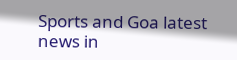Sports and Goa latest news in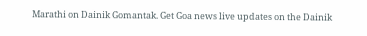Marathi on Dainik Gomantak. Get Goa news live updates on the Dainik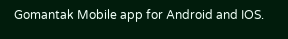Gomantak Mobile app for Android and IOS.